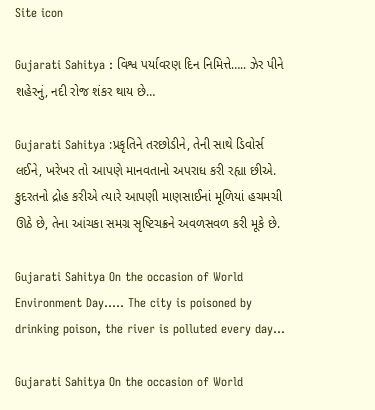Site icon

Gujarati Sahitya : વિશ્વ પર્યાવરણ દિન નિમિત્તે….. ઝેર પીને શહેરનું, નદી રોજ શંકર થાય છે…

Gujarati Sahitya :પ્રકૃતિને તરછોડીને, તેની સાથે ડિવોર્સ લઈને, ખરેખર તો આપણે માનવતાનો અપરાધ કરી રહ્યા છીએ. કુદરતનો દ્રોહ કરીએ ત્યારે આપણી માણસાઈનાં મૂળિયાં હચમચી ઊઠે છે, તેના આંચકા સમગ્ર સૃષ્ટિચક્રને અવળસવળ કરી મૂકે છે.

Gujarati Sahitya On the occasion of World Environment Day..... The city is poisoned by drinking poison, the river is polluted every day...

Gujarati Sahitya On the occasion of World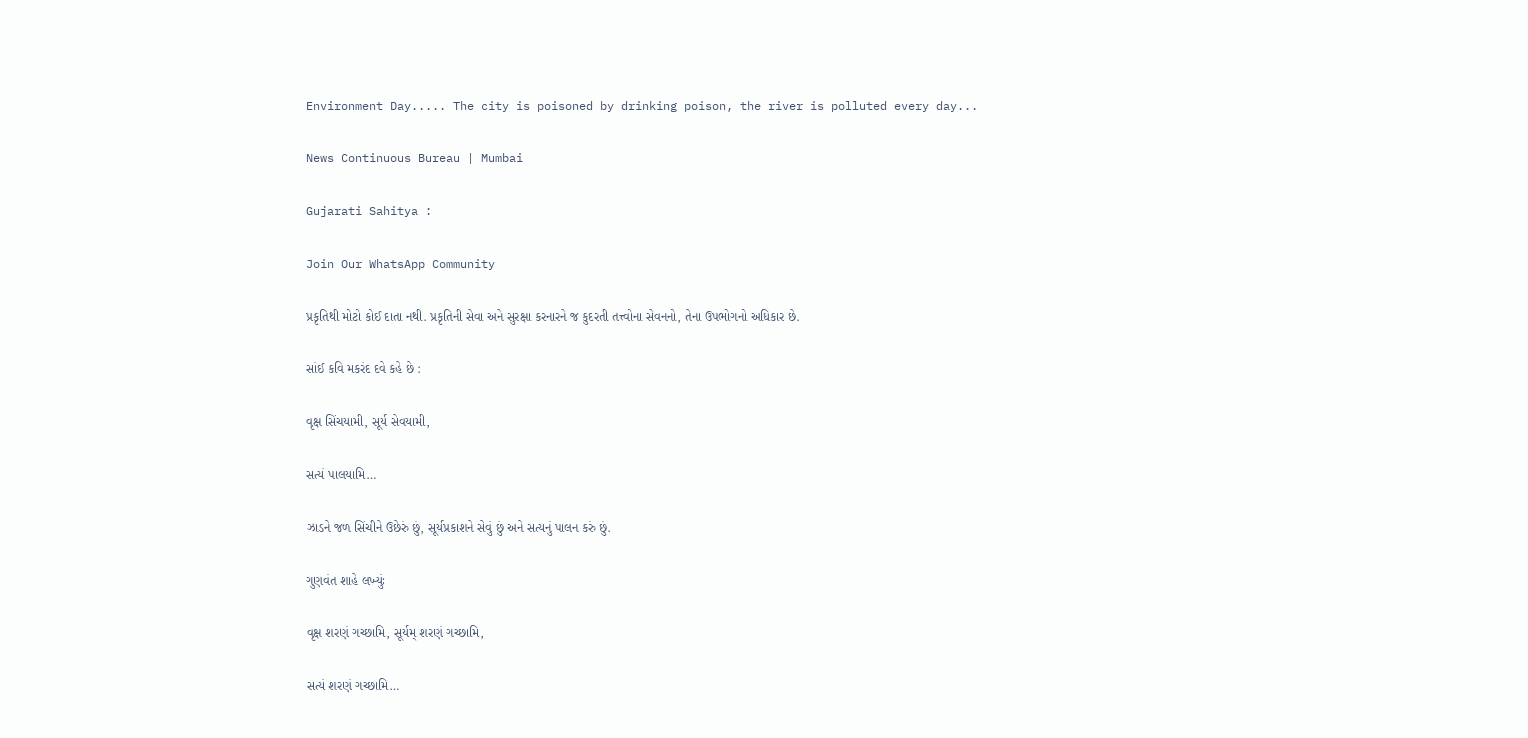Environment Day..... The city is poisoned by drinking poison, the river is polluted every day...

News Continuous Bureau | Mumbai

Gujarati Sahitya :

Join Our WhatsApp Community

પ્રકૃતિથી મોટો કોઈ દાતા નથી. પ્રકૃતિની સેવા અને સુરક્ષા કરનારને જ કુદરતી તત્ત્વોના સેવનનો, તેના ઉપભોગનો અધિકાર છે.

સાંઈ કવિ મકરંદ દવે કહે છે :

વૃક્ષ સિંચયામી, સૂર્ય સેવયામી,

સત્યં પાલયામિ…

ઝાડને જળ સિંચીને ઉછેરું છું, સૂર્યપ્રકાશને સેવું છું અને સત્યનું પાલન કરું છું.

ગુણવંત શાહે લખ્યુંઃ

વૃક્ષ શરણં ગચ્છામિ, સૂર્યમ્ શરણં ગચ્છામિ,

સત્યં શરણં ગચ્છામિ…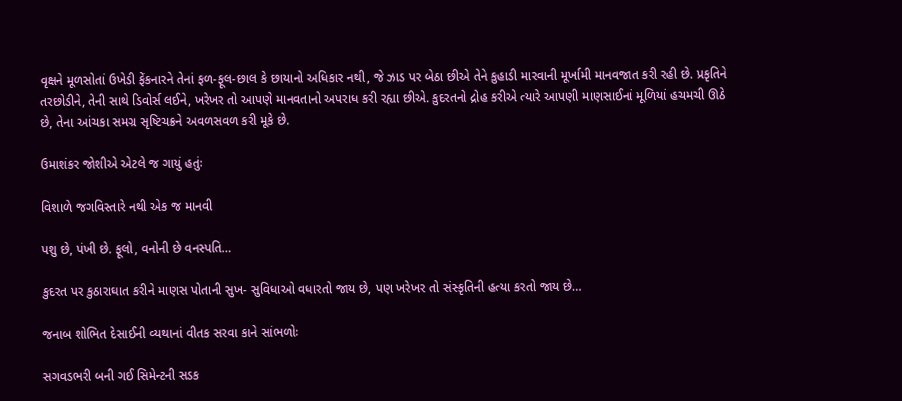વૃક્ષને મૂળસોતાં ઉખેડી ફેંકનારને તેનાં ફળ-ફૂલ-છાલ કે છાયાનો અધિકાર નથી, જે ઝાડ પર બેઠા છીએ તેને કુહાડી મારવાની મૂર્ખામી માનવજાત કરી રહી છે. પ્રકૃતિને તરછોડીને, તેની સાથે ડિવોર્સ લઈને, ખરેખર તો આપણે માનવતાનો અપરાધ કરી રહ્યા છીએ. કુદરતનો દ્રોહ કરીએ ત્યારે આપણી માણસાઈનાં મૂળિયાં હચમચી ઊઠે છે, તેના આંચકા સમગ્ર સૃષ્ટિચક્રને અવળસવળ કરી મૂકે છે.

ઉમાશંકર જોશીએ એટલે જ ગાયું હતુંઃ

વિશાળે જગવિસ્તારે નથી એક જ માનવી

પશુ છે, પંખી છે. ફૂલો, વનોની છે વનસ્પતિ…

કુદરત પર કુઠારાઘાત કરીને માણસ પોતાની સુખ- સુવિધાઓ વધારતો જાય છે, પણ ખરેખર તો સંસ્કૃતિની હત્યા કરતો જાય છે…

જનાબ શોભિત દેસાઈની વ્યથાનાં વીતક સરવા કાને સાંભળોઃ

સગવડભરી બની ગઈ સિમેન્ટની સડક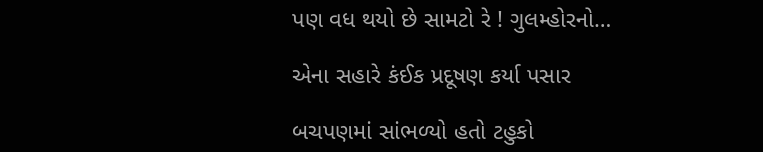પણ વધ થયો છે સામટો રે ! ગુલમ્હોરનો…

એના સહારે કંઈક પ્રદૂષણ કર્યા પસાર

બચપણમાં સાંભળ્યો હતો ટહુકો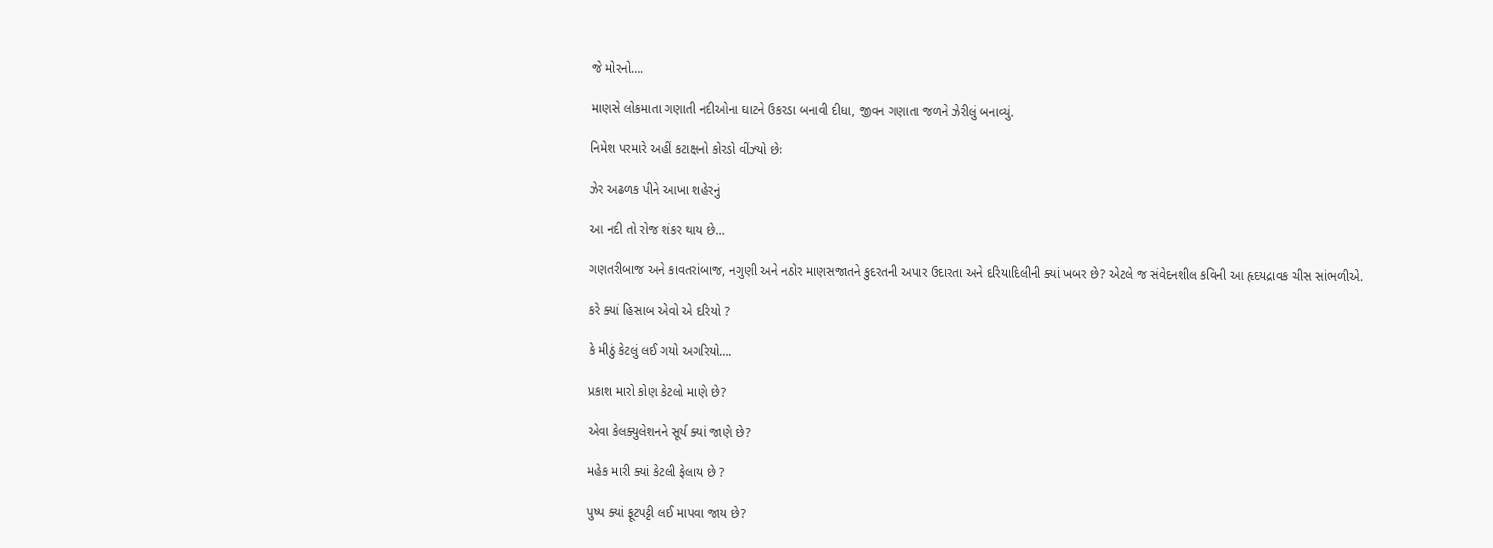જે મોરનો….

માણસે લોકમાતા ગણાતી નદીઓના ઘાટને ઉકરડા બનાવી દીધા, જીવન ગણાતા જળને ઝેરીલું બનાવ્યું.

નિમેશ પરમારે અહીં કટાક્ષનો કોરડો વીંઝ્યો છેઃ

ઝેર અઢળક પીને આખા શહેરનું

આ નદી તો રોજ શંકર થાય છે…

ગણતરીબાજ અને કાવતરાંબાજ, નગુણી અને નઠોર માણસજાતને કુદરતની અપાર ઉદારતા અને દરિયાદિલીની ક્યાં ખબર છે? એટલે જ સંવેદનશીલ કવિની આ હૃદયદ્રાવક ચીસ સાંભળીએ.

કરે ક્યાં હિસાબ એવો એ દરિયો ?

કે મીઠું કેટલું લઈ ગયો અગરિયો….

પ્રકાશ મારો કોણ કેટલો માણે છે?

એવા કેલક્યુલેશનને સૂર્ય ક્યાં જાણે છે?

મહેક મારી ક્યાં કેટલી ફેલાય છે ?

પુષ્પ ક્યાં ફૂટપટ્ટી લઈ માપવા જાય છે?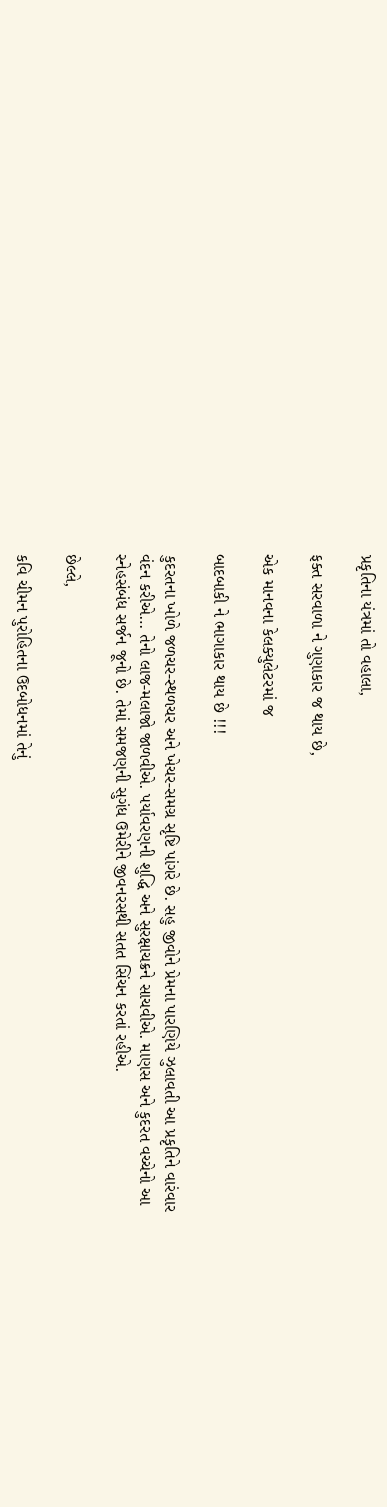પ્રકૃતિના યંત્રમાં તો વહાલા,

ફક્ત સરવાળા ને ગુણાકાર જ થાય છે,

એક માનવના કેલક્યુલેટરમાં જ

બાદબાકી ને ભાગાકાર થાય છે !!!

કુદરતના ખોળે જળચર-સ્થળચર અને ખેચર-સમગ્ર સૃષ્ટિ પાંગરે છે. સહુ જીવોને પ્રેમના પારણિયે ઝુલાવતી આ પ્રકૃતિને વારંવાર વંદન કરીએ… તેનો લાજ-મલાજો જાળવીએ. પર્યાવરણની શુદ્ધિ અને સુરક્ષાચક્રને સાચવીએ. માણસ અને કુદરત વચ્ચેનો આ સ્નેહસંબંધ સર્જન જૂનો છે. તેમાં સમજણની સુગંધ ઉમેરીને જીવનરસથી સતત સિંચન કરતાં રહીએ.

છેલ્લે,

કવિ ચીમન પુરોહિતના ઉદબોધનમાં તેનું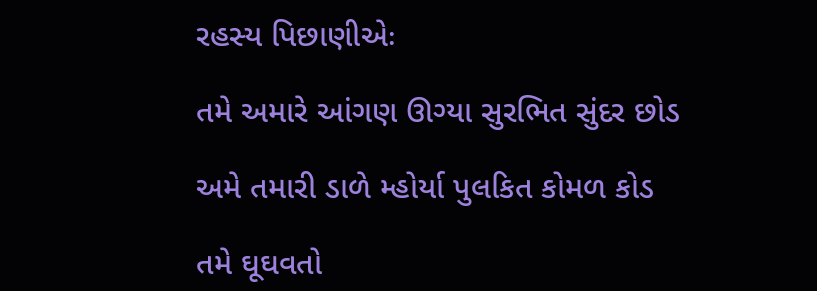રહસ્ય પિછાણીએઃ

તમે અમારે આંગણ ઊગ્યા સુરભિત સુંદર છોડ

અમે તમારી ડાળે મ્હોર્યા પુલકિત કોમળ કોડ

તમે ઘૂઘવતો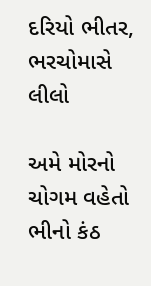દરિયો ભીતર, ભરચોમાસે લીલો

અમે મોરનો ચોગમ વહેતો ભીનો કંઠ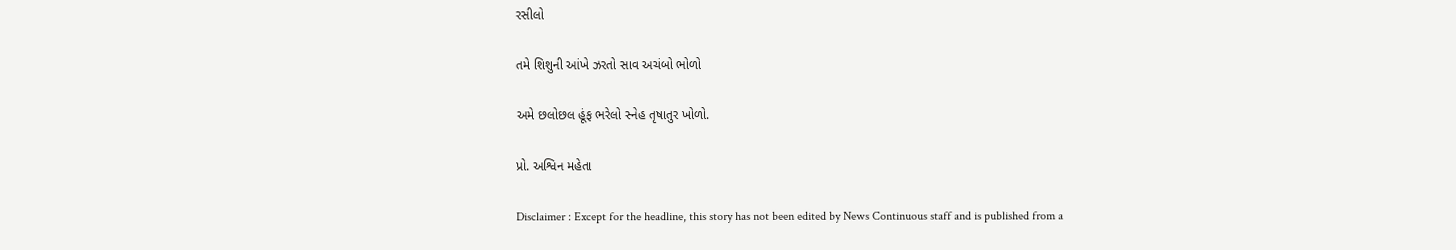રસીલો

તમે શિશુની આંખે ઝરતો સાવ અચંબો ભોળો

અમે છલોછલ હૂંફ ભરેલો સ્નેહ તૃષાતુર ખોળો.

પ્રો. અશ્વિન મહેતા

Disclaimer : Except for the headline, this story has not been edited by News Continuous staff and is published from a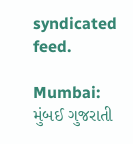syndicated feed.

Mumbai: મુંબઈ ગુજરાતી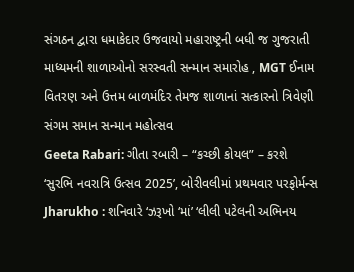સંગઠન દ્વારા ધમાકેદાર ઉજવાયો મહારાષ્ટ્રની બધી જ ગુજરાતી માધ્યમની શાળાઓનો સરસ્વતી સન્માન સમારોહ , MGT ઈનામ વિતરણ અને ઉત્તમ બાળમંદિર તેમજ શાળાનાં સત્કારનો ત્રિવેણી સંગમ સમાન સન્માન મહોત્સવ
Geeta Rabari: ગીતા રબારી – “કચ્છી કોયલ” – કરશે ‘સુરભિ નવરાત્રિ ઉત્સવ 2025’, બોરીવલીમાં પ્રથમવાર પરફોર્મન્સ
Jharukho : શનિવારે ‘ઝરૂખો ‘માં’ ‘લીલી પટેલની અભિનય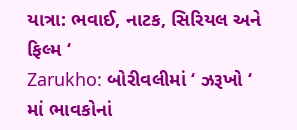યાત્રા: ભવાઈ, નાટક, સિરિયલ અને ફિલ્મ ‘
Zarukho: બોરીવલીમાં ‘ ઝરૂખો ‘ માં ભાવકોનાં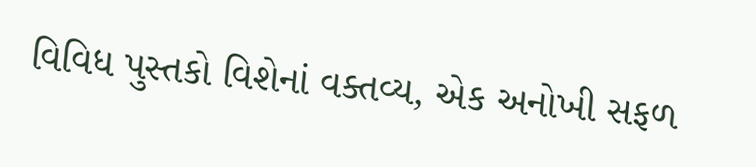વિવિધ પુસ્તકો વિશેનાં વક્તવ્ય, એક અનોખી સફળ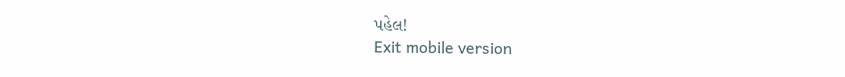પહેલ!
Exit mobile version